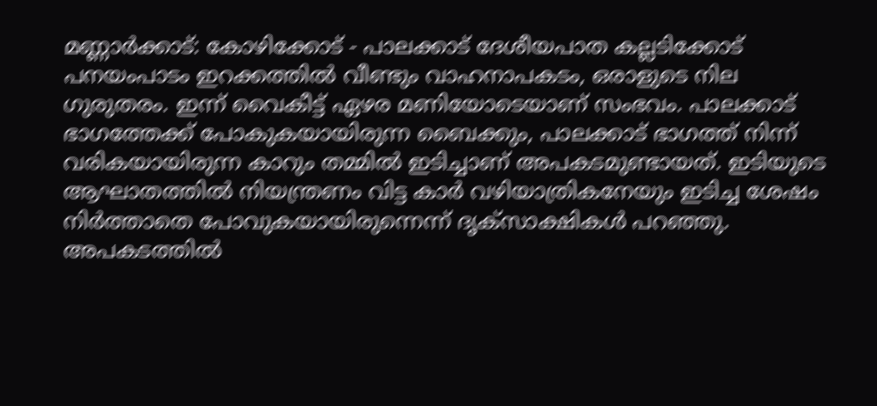മണ്ണാർക്കാട്: കോഴിക്കോട് - പാലക്കാട് ദേശീയപാത കല്ലടിക്കോട് പനയംപാടം ഇറക്കത്തിൽ വീണ്ടും വാഹനാപകടം, ഒരാളുടെ നില ഗുരുതരം. ഇന്ന് വൈകീട്ട് ഏഴര മണിയോടെയാണ് സംഭവം. പാലക്കാട് ഭാഗത്തേക്ക് പോകുകയായിരുന്ന ബൈക്കും, പാലക്കാട് ഭാഗത്ത് നിന്ന് വരികയായിരുന്ന കാറും തമ്മിൽ ഇടിച്ചാണ് അപകടമുണ്ടായത്. ഇടിയുടെ ആഘാതത്തിൽ നിയന്ത്രണം വിട്ട കാർ വഴിയാത്രികനേയും ഇടിച്ച ശേഷം നിർത്താതെ പോവുകയായിരുന്നെന്ന് ദൃക്സാക്ഷികൾ പറഞ്ഞു.
അപകടത്തിൽ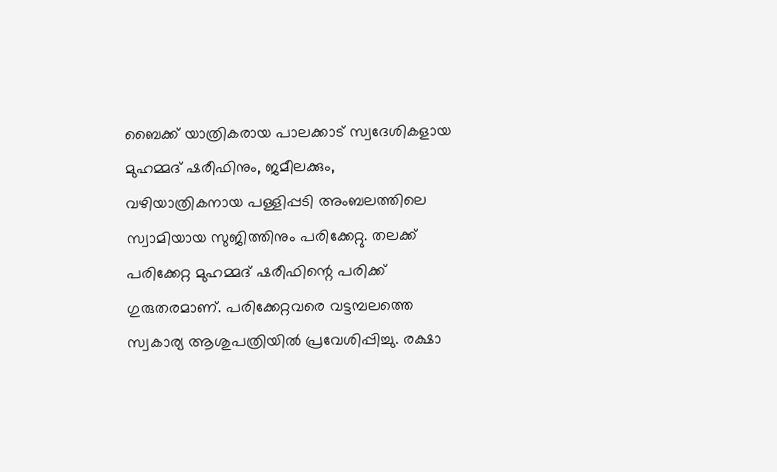ബൈക്ക് യാത്രികരായ പാലക്കാട് സ്വദേശികളായ മുഹമ്മദ് ഷരീഫിനും, ജമീലക്കും, വഴിയാത്രികനായ പള്ളിപ്പടി അംബലത്തിലെ സ്വാമിയായ സുജിത്തിനും പരിക്കേറ്റു. തലക്ക് പരിക്കേറ്റ മുഹമ്മദ് ഷരീഫിന്റെ പരിക്ക് ഗുരുതരമാണ്. പരിക്കേറ്റവരെ വട്ടമ്പലത്തെ സ്വകാര്യ ആശുപത്രിയിൽ പ്രവേശിപ്പിച്ചു. രക്ഷാ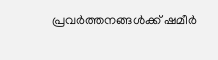പ്രവർത്തനങ്ങൾക്ക് ഷമീർ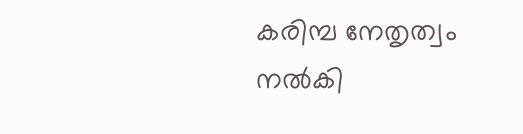കരിമ്പ നേതൃത്വം നൽകി